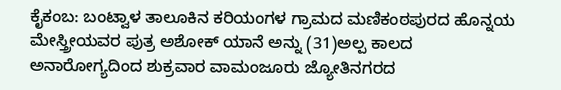ಕೈಕಂಬ: ಬಂಟ್ವಾಳ ತಾಲೂಕಿನ ಕರಿಯಂಗಳ ಗ್ರಾಮದ ಮಣಿಕಂಠಪುರದ ಹೊನ್ನಯ ಮೇಸ್ತ್ರೀಯವರ ಪುತ್ರ ಅಶೋಕ್ ಯಾನೆ ಅನ್ನು (31)ಅಲ್ಪ ಕಾಲದ ಅನಾರೋಗ್ಯದಿಂದ ಶುಕ್ರವಾರ ವಾಮಂಜೂರು ಜ್ಯೋತಿನಗರದ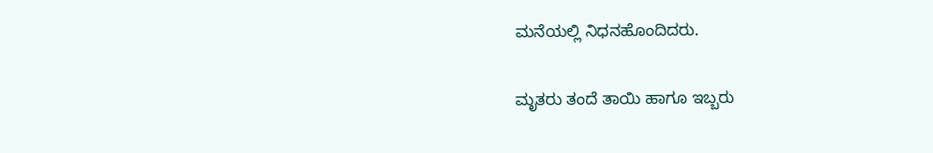ಮನೆಯಲ್ಲಿ ನಿಧನಹೊಂದಿದರು.

ಮೃತರು ತಂದೆ ತಾಯಿ ಹಾಗೂ ಇಬ್ಬರು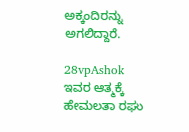ಅಕ್ಕಂದಿರನ್ನು ಅಗಲಿದ್ದಾರೆ.

28vpAshok
ಇವರ ಆತ್ಮಕ್ಕೆ  ಹೇಮಲತಾ ರಘು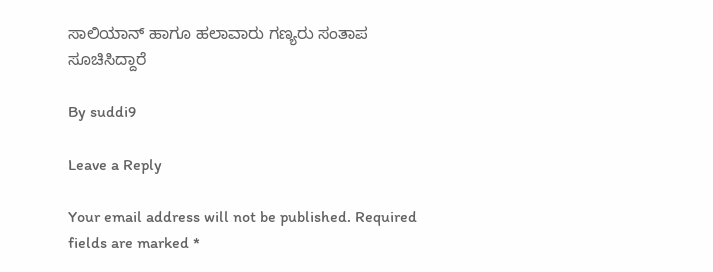ಸಾಲಿಯಾನ್ ಹಾಗೂ ಹಲಾವಾರು ಗಣ್ಯರು ಸಂತಾಪ ಸೂಚಿಸಿದ್ದಾರೆ

By suddi9

Leave a Reply

Your email address will not be published. Required fields are marked *